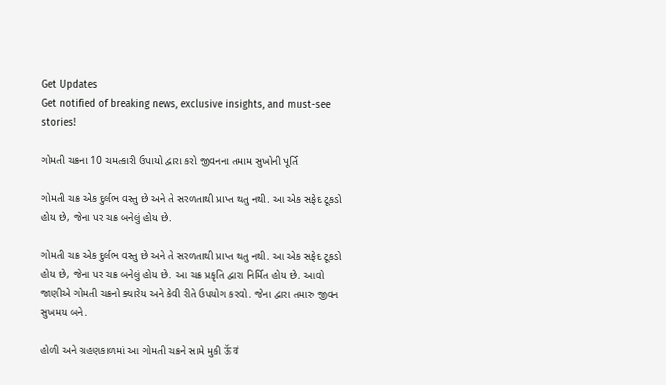Get Updates
Get notified of breaking news, exclusive insights, and must-see stories!

ગોમતી ચક્રના 10 ચમત્કારી ઉપાયો દ્વારા કરો જીવનના તમામ સુખોની પૂર્તિ

ગોમતી ચક્ર એક દુર્લભ વસ્તુ છે અને તે સરળતાથી પ્રાપ્ત થતુ નથી. આ એક સફેદ ટૂકડો હોય છે, જેના પર ચક્ર બનેલું હોય છે.

ગોમતી ચક્ર એક દુર્લભ વસ્તુ છે અને તે સરળતાથી પ્રાપ્ત થતુ નથી. આ એક સફેદ ટૂકડો હોય છે, જેના પર ચક્ર બનેલું હોય છે. આ ચક્ર પ્રકૃતિ દ્વારા નિર્મિત હોય છે. આવો જાણીએ ગોમતી ચક્રનો ક્યારેય અને કેવી રીતે ઉપયોગ કરવો. જેના દ્વારા તમારુ જીવન સુખમય બને.

હોળી અને ગ્રહણકાળમાં આ ગોમતી ચક્રને સામે મુકી ऊॅ वं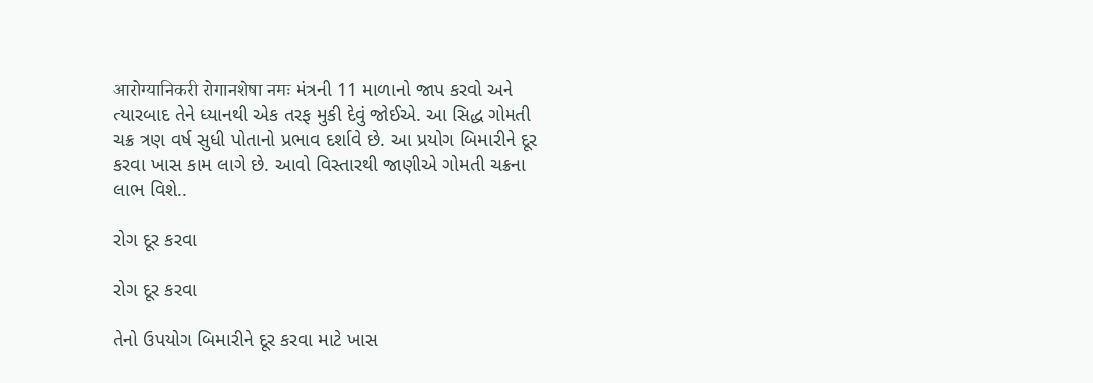आरोग्यानिकरी रोगानशेषा नमः મંત્રની 11 માળાનો જાપ કરવો અને ત્યારબાદ તેને ધ્યાનથી એક તરફ મુકી દેવું જોઈએ. આ સિદ્ધ ગોમતી ચક્ર ત્રણ વર્ષ સુધી પોતાનો પ્રભાવ દર્શાવે છે. આ પ્રયોગ બિમારીને દૂર કરવા ખાસ કામ લાગે છે. આવો વિસ્તારથી જાણીએ ગોમતી ચક્રના લાભ વિશે..

રોગ દૂર કરવા

રોગ દૂર કરવા

તેનો ઉપયોગ બિમારીને દૂર કરવા માટે ખાસ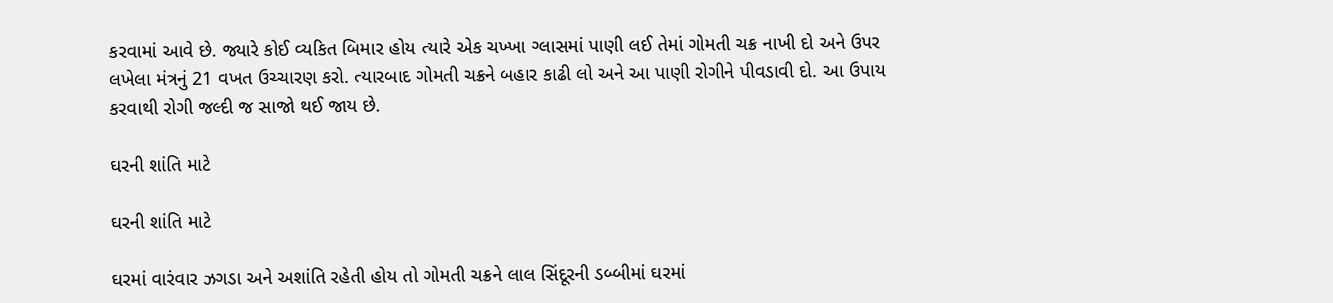કરવામાં આવે છે. જ્યારે કોઈ વ્યકિત બિમાર હોય ત્યારે એક ચખ્ખા ગ્લાસમાં પાણી લઈ તેમાં ગોમતી ચક્ર નાખી દો અને ઉપર લખેલા મંત્રનું 21 વખત ઉચ્ચારણ કરો. ત્યારબાદ ગોમતી ચક્રને બહાર કાઢી લો અને આ પાણી રોગીને પીવડાવી દો. આ ઉપાય કરવાથી રોગી જલ્દી જ સાજો થઈ જાય છે.

ઘરની શાંતિ માટે

ઘરની શાંતિ માટે

ઘરમાં વારંવાર ઝગડા અને અશાંતિ રહેતી હોય તો ગોમતી ચક્રને લાલ સિંદૂરની ડબ્બીમાં ઘરમાં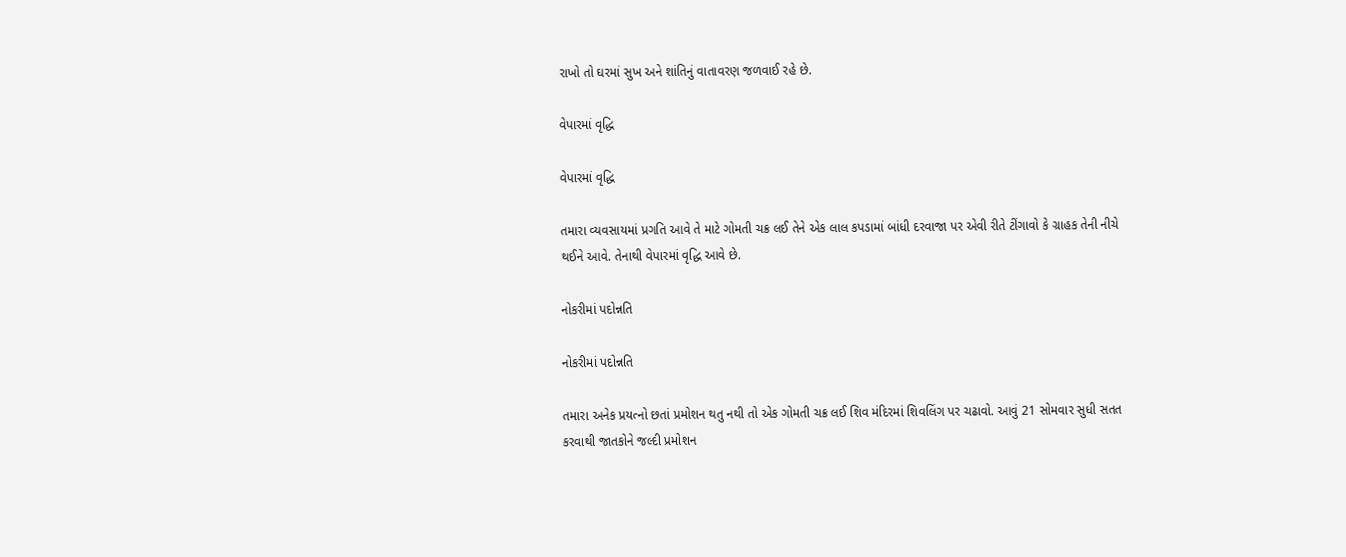રાખો તો ઘરમાં સુખ અને શાંતિનું વાતાવરણ જળવાઈ રહે છે.

વેપારમાં વૃદ્ધિ

વેપારમાં વૃદ્ધિ

તમારા વ્યવસાયમાં પ્રગતિ આવે તે માટે ગોમતી ચક્ર લઈ તેને એક લાલ કપડામાં બાંધી દરવાજા પર એવી રીતે ટીંગાવો કે ગ્રાહક તેની નીચે થઈને આવે. તેનાથી વેપારમાં વૃદ્ધિ આવે છે.

નોકરીમાં પદોન્નતિ

નોકરીમાં પદોન્નતિ

તમારા અનેક પ્રયત્નો છતાં પ્રમોશન થતુ નથી તો એક ગોમતી ચક્ર લઈ શિવ મંદિરમાં શિવલિંગ પર ચઢાવો. આવું 21 સોમવાર સુધી સતત કરવાથી જાતકોને જલ્દી પ્રમોશન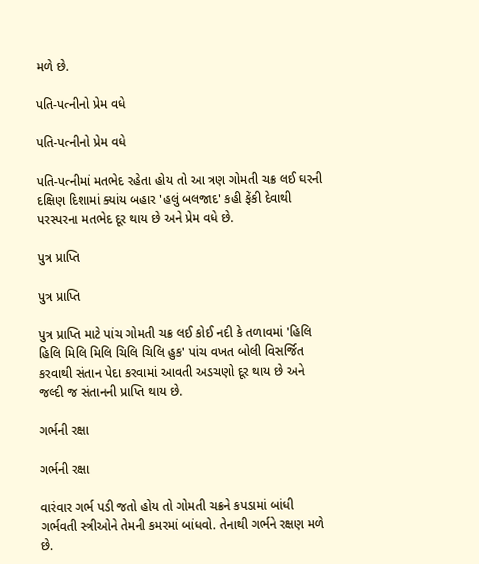મળે છે.

પતિ-પત્નીનો પ્રેમ વધે

પતિ-પત્નીનો પ્રેમ વધે

પતિ-પત્નીમાં મતભેદ રહેતા હોય તો આ ત્રણ ગોમતી ચક્ર લઈ ઘરની દક્ષિણ દિશામાં ક્યાંય બહાર 'હલું બલજાદ' કહી ફેંકી દેવાથી પરસ્પરના મતભેદ દૂર થાય છે અને પ્રેમ વધે છે.

પુત્ર પ્રાપ્તિ

પુત્ર પ્રાપ્તિ

પુત્ર પ્રાપ્તિ માટે પાંચ ગોમતી ચક્ર લઈ કોઈ નદી કે તળાવમાં 'હિલિ હિલિ મિલિ મિલિ ચિલિ ચિલિ હુક' પાંચ વખત બોલી વિસર્જિત કરવાથી સંતાન પેદા કરવામાં આવતી અડચણો દૂર થાય છે અને જલ્દી જ સંતાનની પ્રાપ્તિ થાય છે.

ગર્ભની રક્ષા

ગર્ભની રક્ષા

વારંવાર ગર્ભ પડી જતો હોય તો ગોમતી ચક્રને કપડામાં બાંધી ગર્ભવતી સ્ત્રીઓને તેમની કમરમાં બાંધવો. તેનાથી ગર્ભને રક્ષણ મળે છે.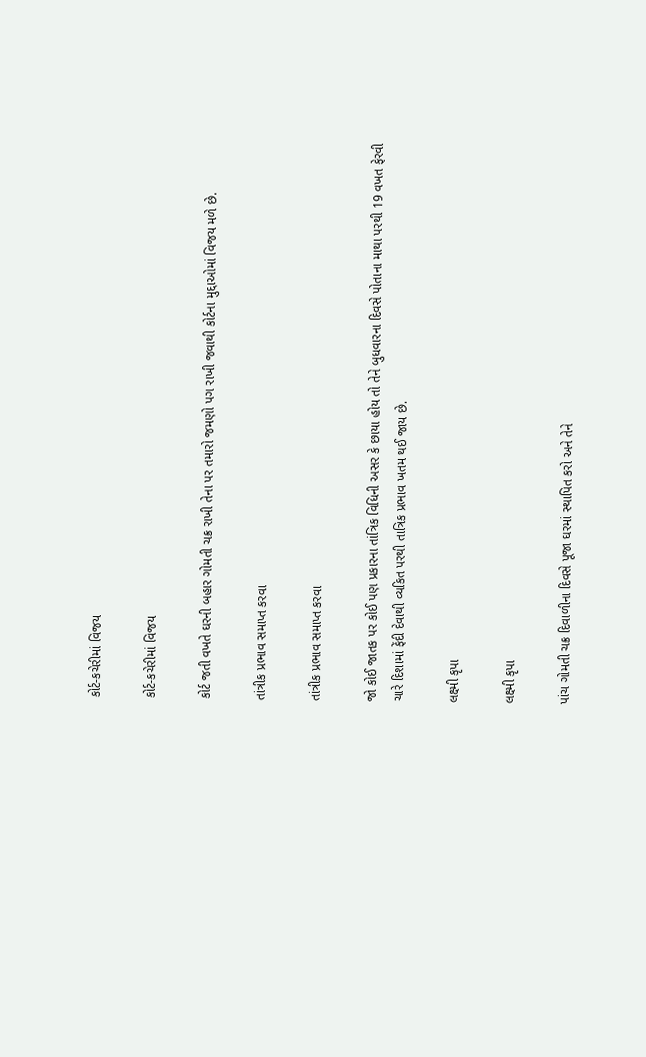કોર્ટ-કચેરીમાં વિજય

કોર્ટ-કચેરીમાં વિજય

કોર્ટ જતી વખતે ઘરની બહાર ગોમતી ચક્ર રાખી તેના પર તમારો જમણો પગ રાખી જવાથી કોર્ટના મુદ્દાઓમાં વિજય મળે છે.

તાંત્રીક પ્રભાવ સમાપ્ત કરવા

તાંત્રીક પ્રભાવ સમાપ્ત કરવા

જો કોઈ જાતક પર કોઈ પણ પ્રકારના તાંત્રિક વિધિની અસર કે છાયા હોય તો તેને બુધવારના દિવસે પોતાના માથા પરથી 19 વખત ફેરવી ચારે દિશામાં ફેંદી દેવાથી વ્યકિત પરથી તાત્રિક પ્રભાવ ખતમ થઈ જાય છે.

લક્ષ્મી કૃપા

લક્ષ્મી કૃપા

પાંચ ગોમતી ચક્ર દિવાળીના દિવસે પૂજા ઘરમાં સ્થાપિત કરો અને તેને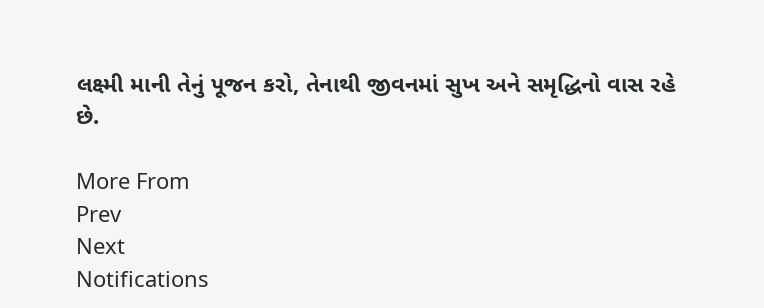લક્ષ્મી માની તેનું પૂજન કરો, તેનાથી જીવનમાં સુખ અને સમૃદ્ધિનો વાસ રહે છે.

More From
Prev
Next
Notifications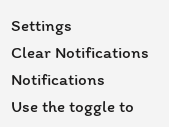Settings
Clear Notifications
Notifications
Use the toggle to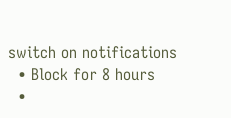switch on notifications
  • Block for 8 hours
  •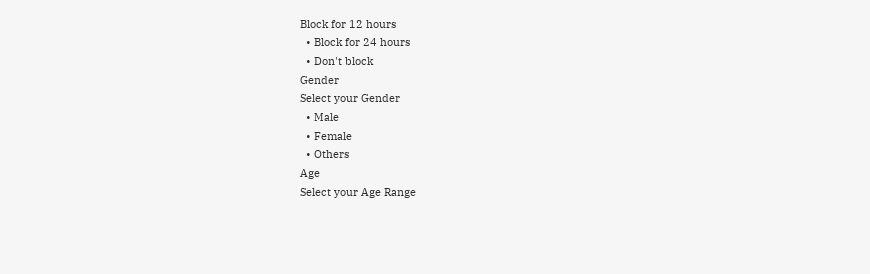Block for 12 hours
  • Block for 24 hours
  • Don't block
Gender
Select your Gender
  • Male
  • Female
  • Others
Age
Select your Age Range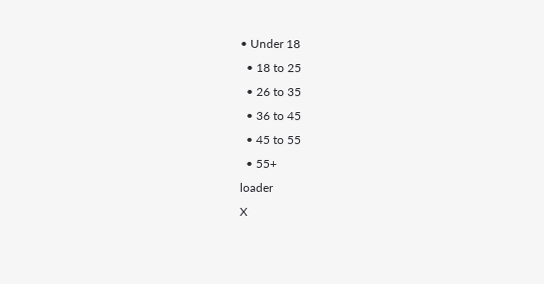• Under 18
  • 18 to 25
  • 26 to 35
  • 36 to 45
  • 45 to 55
  • 55+
loader
X